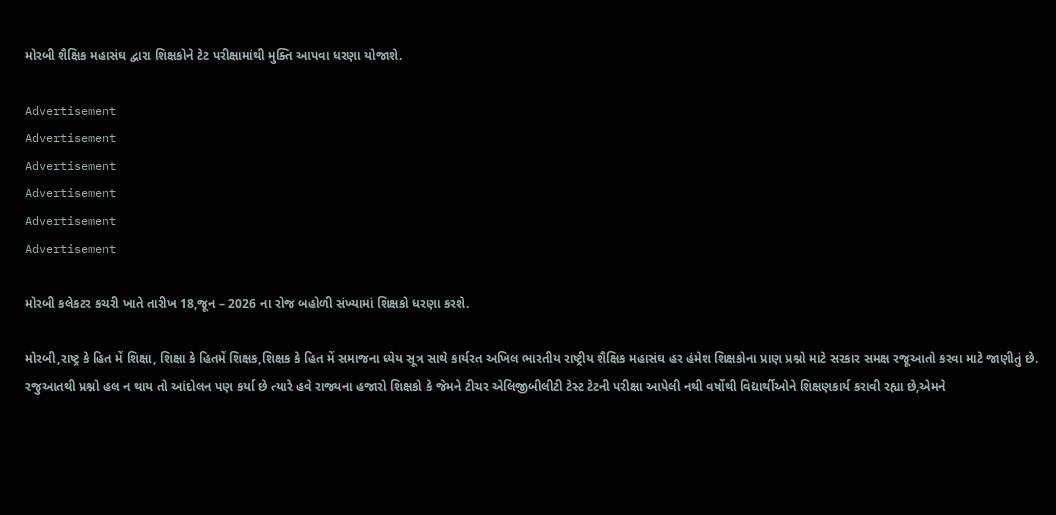મોરબી શૈક્ષિક મહાસંઘ દ્વારા શિક્ષકોને ટેટ પરીક્ષામાંથી મુક્તિ આપવા ધરણા યોજાશે.

Advertisement
Advertisement
Advertisement
Advertisement
Advertisement
Advertisement

મોરબી કલેકટર કચરી ખાતે તારીખ 18,જૂન – 2026 ના રોજ બહોળી સંખ્યામાં શિક્ષકો ધરણા કરશે.

મોરબી,રાષ્ટ્ર કે હિત મેં શિક્ષા, શિક્ષા કે હિતમેં શિક્ષક,શિક્ષક કે હિત મેં સમાજના ધ્યેય સૂત્ર સાથે કાર્યરત અખિલ ભારતીય રાષ્ટ્રીય શૈક્ષિક મહાસંઘ હર હંમેશ શિક્ષકોના પ્રાણ પ્રશ્નો માટે સરકાર સમક્ષ રજૂઆતો કરવા માટે જાણીતું છે. રજુઆતથી પ્રશ્નો હલ ન થાય તો આંદોલન પણ કર્યા છે ત્યારે હવે રાજ્યના હજારો શિક્ષકો કે જેમને ટીચર એલિજીબીલીટી ટેસ્ટ ટેટની પરીક્ષા આપેલી નથી વર્ષોથી વિદ્યાર્થીઓને શિક્ષણકાર્ય કરાવી રહ્યા છે,એમને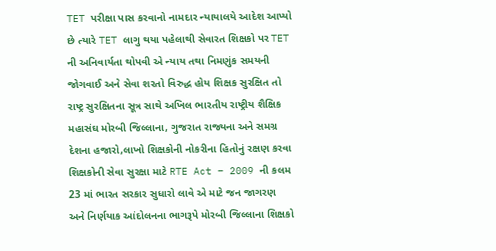TET પરીક્ષા પાસ કરવાનો નામદાર ન્યાયાલયે આદેશ આપ્યો છે ત્યારે TET લાગુ થયા પહેલાથી સેવારત શિક્ષકો પર TET ની અનિવાર્યતા થોપવી એ ન્યાય તથા નિમણુંક સમયની જોગવાઈ અને સેવા શરતો વિરુદ્ધ હોય શિક્ષક સુરક્ષિત તો રાષ્ટ્ર સુરક્ષિતના સૂત્ર સાથે અખિલ ભારતીય રાષ્ટ્રીય શૈક્ષિક મહાસંઘ મોરબી જિલ્લાના, ગુજરાત રાજ્યના અને સમગ્ર દેશના હજારો,લાખો શિક્ષકોની નોકરીના હિતોનું રક્ષણ કરવા શિક્ષકોની સેવા સુરક્ષા માટે RTE Act – 2009 ની કલમ 23 માં ભારત સરકાર સુધારો લાવે એ માટે જન જાગરણ અને નિર્ણયાક આંદોલનના ભાગરૂપે મોરબી જિલ્લાના શિક્ષકો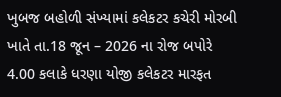ખુબજ બહોળી સંખ્યામાં કલેકટર કચેરી મોરબી ખાતે તા.18 જૂન – 2026 ના રોજ બપોરે 4.00 કલાકે ધરણા યોજી કલેકટર મારફત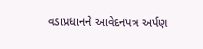વડાપ્રધાનને આવેદનપત્ર અર્પણ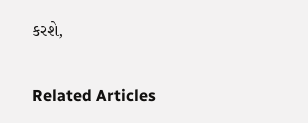કરશે,

Related Articles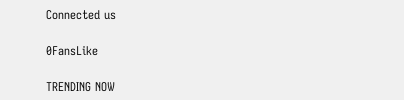Connected us

0FansLike

TRENDING NOW